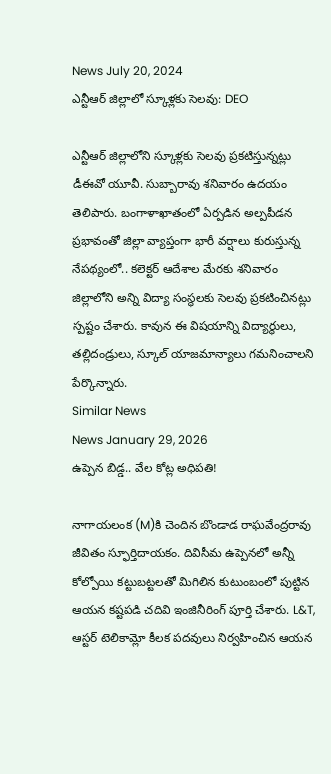News July 20, 2024
ఎన్టీఆర్ జిల్లాలో స్కూళ్లకు సెలవు: DEO

ఎన్టీఆర్ జిల్లాలోని స్కూళ్లకు సెలవు ప్రకటిస్తున్నట్లు డీఈవో యూవీ. సుబ్బారావు శనివారం ఉదయం తెలిపారు. బంగాళాఖాతంలో ఏర్పడిన అల్పపీడన ప్రభావంతో జిల్లా వ్యాప్తంగా భారీ వర్షాలు కురుస్తున్న నేపథ్యంలో.. కలెక్టర్ ఆదేశాల మేరకు శనివారం జిల్లాలోని అన్ని విద్యా సంస్థలకు సెలవు ప్రకటించినట్లు స్పష్టం చేశారు. కావున ఈ విషయాన్ని విద్యార్థులు, తల్లిదండ్రులు, స్కూల్ యాజమాన్యాలు గమనించాలని పేర్కొన్నారు.
Similar News
News January 29, 2026
ఉప్పెన బిడ్డ.. వేల కోట్ల అధిపతి!

నాగాయలంక (M)కి చెందిన బొండాడ రాఘవేంద్రరావు జీవితం స్ఫూర్తిదాయకం. దివిసీమ ఉప్పెనలో అన్నీ కోల్పోయి కట్టుబట్టలతో మిగిలిన కుటుంబంలో పుట్టిన ఆయన కష్టపడి చదివి ఇంజినీరింగ్ పూర్తి చేశారు. L&T, ఆస్టర్ టెలికామ్లో కీలక పదవులు నిర్వహించిన ఆయన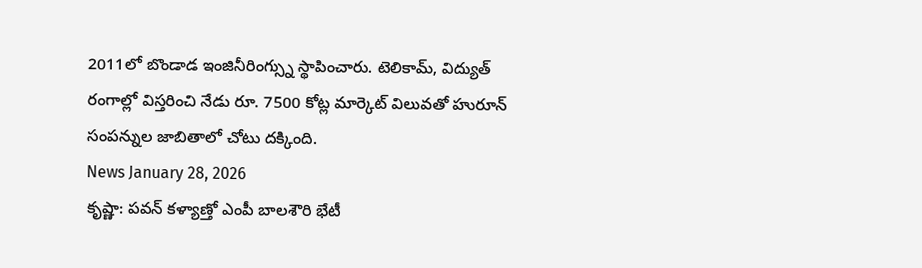2011లో బొండాడ ఇంజినీరింగ్స్ను స్థాపించారు. టెలికామ్, విద్యుత్ రంగాల్లో విస్తరించి నేడు రూ. 7500 కోట్ల మార్కెట్ విలువతో హురూన్ సంపన్నుల జాబితాలో చోటు దక్కింది.
News January 28, 2026
కృష్ణా: పవన్ కళ్యాణ్తో ఎంపీ బాలశౌరి భేటీ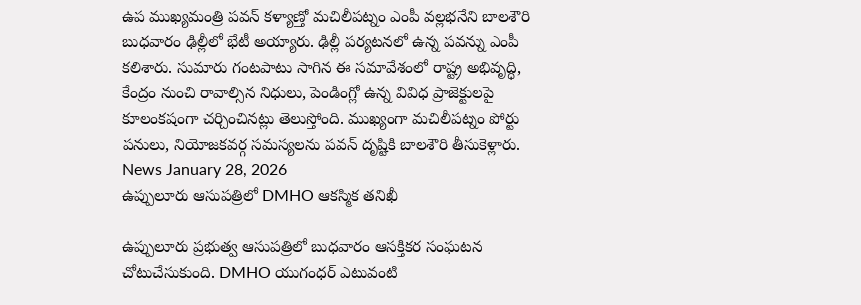ఉప ముఖ్యమంత్రి పవన్ కళ్యాణ్తో మచిలీపట్నం ఎంపీ వల్లభనేని బాలశౌరి బుధవారం ఢిల్లీలో భేటీ అయ్యారు. ఢిల్లీ పర్యటనలో ఉన్న పవన్ను ఎంపీ కలిశారు. సుమారు గంటపాటు సాగిన ఈ సమావేశంలో రాష్ట్ర అభివృద్ధి, కేంద్రం నుంచి రావాల్సిన నిధులు, పెండింగ్లో ఉన్న వివిధ ప్రాజెక్టులపై కూలంకషంగా చర్చించినట్లు తెలుస్తోంది. ముఖ్యంగా మచిలీపట్నం పోర్టు పనులు, నియోజకవర్గ సమస్యలను పవన్ దృష్టికి బాలశౌరి తీసుకెళ్లారు.
News January 28, 2026
ఉప్పులూరు ఆసుపత్రిలో DMHO ఆకస్మిక తనిఖీ

ఉప్పులూరు ప్రభుత్వ ఆసుపత్రిలో బుధవారం ఆసక్తికర సంఘటన చోటుచేసుకుంది. DMHO యుగంధర్ ఎటువంటి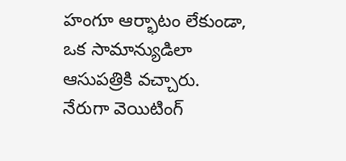హంగూ ఆర్భాటం లేకుండా, ఒక సామాన్యుడిలా ఆసుపత్రికి వచ్చారు. నేరుగా వెయిటింగ్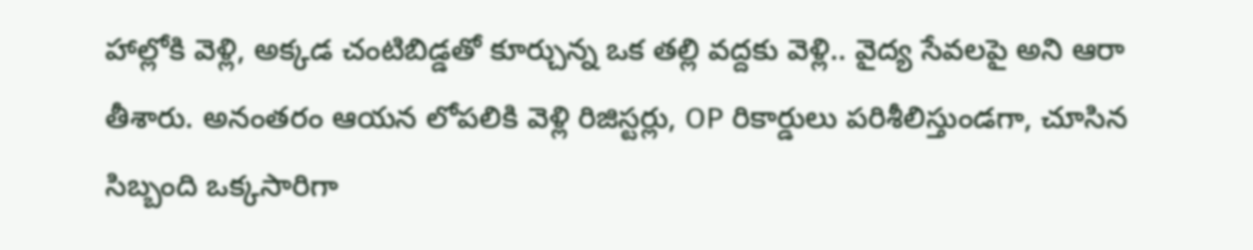హాల్లోకి వెళ్లి, అక్కడ చంటిబిడ్డతో కూర్చున్న ఒక తల్లి వద్దకు వెళ్లి.. వైద్య సేవలపై అని ఆరా తీశారు. అనంతరం ఆయన లోపలికి వెళ్లి రిజిస్టర్లు, OP రికార్డులు పరిశీలిస్తుండగా, చూసిన సిబ్బంది ఒక్కసారిగా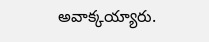అవాక్కయ్యారు.